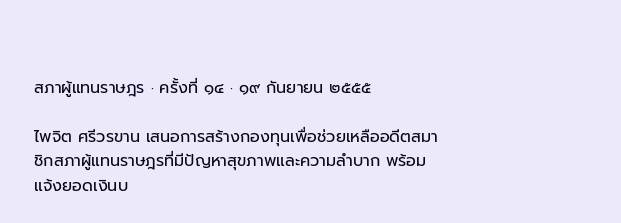สภาผู้แทนราษฎร · ครั้งที่ ๑๔ · ๑๙ กันยายน ๒๕๕๕

ไพจิต ศรีวรขาน เสนอการสร้างกองทุนเพื่อช่วยเหลืออดีตสมาชิกสภาผู้แทนราษฎรที่มีปัญหาสุขภาพและความลำบาก พร้อมแจ้งยอดเงินบ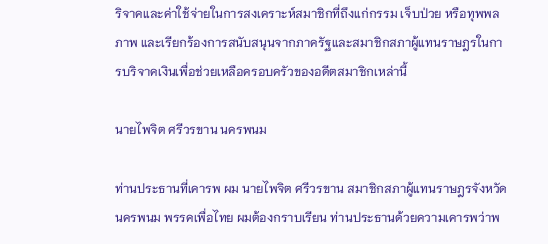ริจาคและค่าใช้จ่ายในการสงเคราะห์สมาชิกที่ถึงแก่กรรม เจ็บป่วย หรือทุพพลภาพ และเรียกร้องการสนับสนุนจากภาครัฐและสมาชิกสภาผู้แทนราษฎรในการบริจาคเงินเพื่อช่วยเหลือครอบครัวของอดีตสมาชิกเหล่านี้

นายไพจิต ศรีวรขาน นครพนม

ท่านประธานที่เคารพ ผม นายไพจิต ศรีวรขาน สมาชิกสภาผู้แทนราษฎรจังหวัดนครพนม พรรคเพื่อไทย ผมต้องกราบเรียน ท่านประธานด้วยความเคารพว่าพ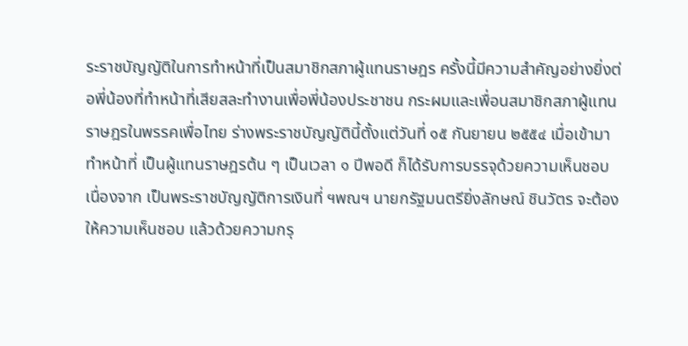ระราชบัญญัติในการทำหน้าที่เป็นสมาชิกสภาผู้แทนราษฎร ครั้งนี้มีความสำคัญอย่างยิ่งต่อพี่น้องที่ทำหน้าที่เสียสละทำงานเพื่อพี่น้องประชาชน กระผมและเพื่อนสมาชิกสภาผู้แทนราษฎรในพรรคเพื่อไทย ร่างพระราชบัญญัตินี้ตั้งแต่วันที่ ๑๕ กันยายน ๒๕๕๔ เมื่อเข้ามาทำหน้าที่ เป็นผู้แทนราษฎรต้น ๆ เป็นเวลา ๑ ปีพอดี ก็ได้รับการบรรจุด้วยความเห็นชอบ เนื่องจาก เป็นพระราชบัญญัติการเงินที่ ฯพณฯ นายกรัฐมนตรียิ่งลักษณ์ ชินวัตร จะต้องให้ความเห็นชอบ แล้วด้วยความกรุ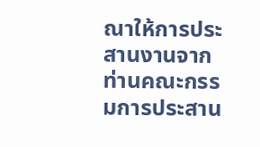ณาให้การประสานงานจากท่านคณะกรรมการประสาน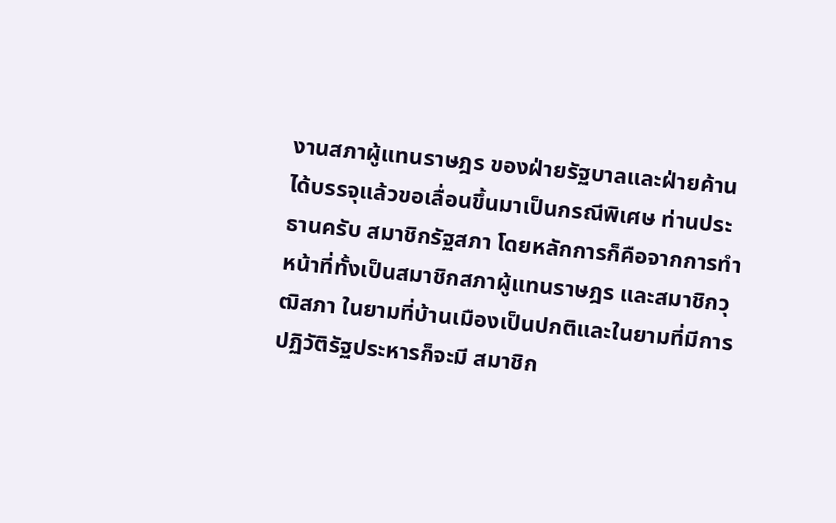งานสภาผู้แทนราษฎร ของฝ่ายรัฐบาลและฝ่ายค้านได้บรรจุแล้วขอเลื่อนขึ้นมาเป็นกรณีพิเศษ ท่านประธานครับ สมาชิกรัฐสภา โดยหลักการก็คือจากการทำหน้าที่ทั้งเป็นสมาชิกสภาผู้แทนราษฎร และสมาชิกวุฒิสภา ในยามที่บ้านเมืองเป็นปกติและในยามที่มีการปฏิวัติรัฐประหารก็จะมี สมาชิก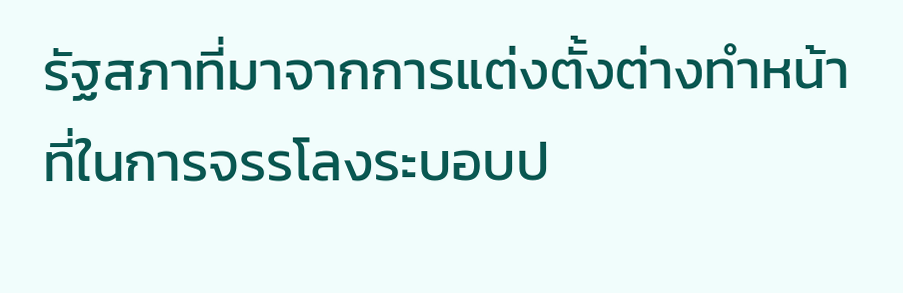รัฐสภาที่มาจากการแต่งตั้งต่างทำหน้าที่ในการจรรโลงระบอบป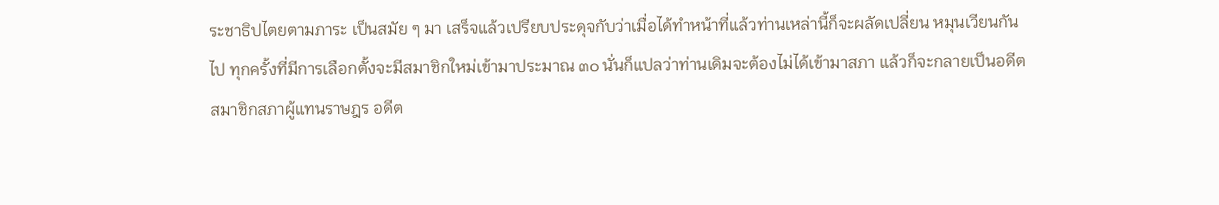ระชาธิปไตยตามภาระ เป็นสมัย ๆ มา เสร็จแล้วเปรียบประดุจกับว่าเมื่อได้ทำหน้าที่แล้วท่านเหล่านี้ก็จะผลัดเปลี่ยน หมุนเวียนกันไป ทุกครั้งที่มีการเลือกตั้งจะมีสมาชิกใหม่เข้ามาประมาณ ๓๐ นั่นก็แปลว่าท่านเดิมจะต้องไม่ได้เข้ามาสภา แล้วก็จะกลายเป็นอดีตสมาชิกสภาผู้แทนราษฎร อดีต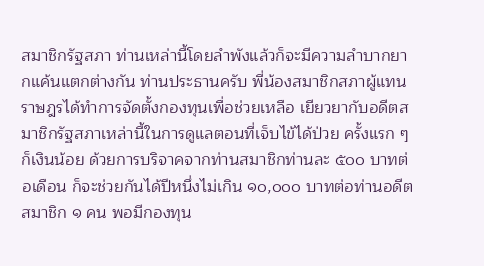สมาชิกรัฐสภา ท่านเหล่านี้โดยลำพังแล้วก็จะมีความลำบากยากแค้นแตกต่างกัน ท่านประธานครับ พี่น้องสมาชิกสภาผู้แทนราษฎรได้ทำการจัดตั้งกองทุนเพื่อช่วยเหลือ เยียวยากับอดีตสมาชิกรัฐสภาเหล่านี้ในการดูแลตอนที่เจ็บไข้ได้ป่วย ครั้งแรก ๆ ก็เงินน้อย ด้วยการบริจาคจากท่านสมาชิกท่านละ ๕๐๐ บาทต่อเดือน ก็จะช่วยกันได้ปีหนึ่งไม่เกิน ๑๐,๐๐๐ บาทต่อท่านอดีตสมาชิก ๑ คน พอมีกองทุน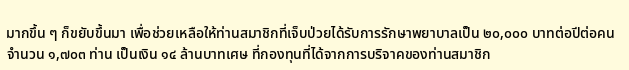มากขึ้น ๆ ก็ขยับขึ้นมา เพื่อช่วยเหลือให้ท่านสมาชิกที่เจ็บป่วยได้รับการรักษาพยาบาลเป็น ๒๐,๐๐๐ บาทต่อปีต่อคน จำนวน ๑,๗๐๓ ท่าน เป็นเงิน ๑๔ ล้านบาทเศษ ที่กองทุนที่ได้จากการบริจาคของท่านสมาชิก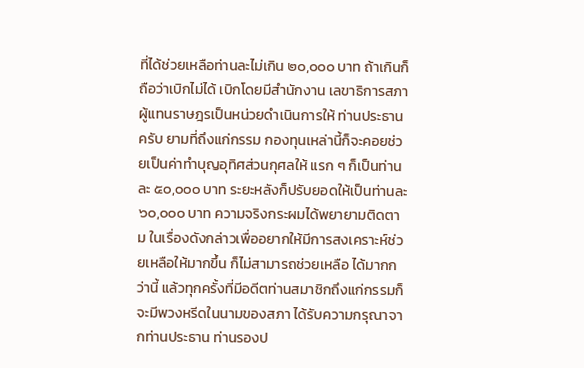ที่ได้ช่วยเหลือท่านละไม่เกิน ๒๐,๐๐๐ บาท ถ้าเกินก็ถือว่าเบิกไม่ได้ เบิกโดยมีสำนักงาน เลขาธิการสภาผู้แทนราษฎรเป็นหน่วยดำเนินการให้ ท่านประธานครับ ยามที่ถึงแก่กรรม กองทุนเหล่านี้ก็จะคอยช่วยเป็นค่าทำบุญอุทิศส่วนกุศลให้ แรก ๆ ก็เป็นท่านละ ๕๐,๐๐๐ บาท ระยะหลังก็ปรับยอดให้เป็นท่านละ ๖๐,๐๐๐ บาท ความจริงกระผมได้พยายามติดตาม ในเรื่องดังกล่าวเพื่ออยากให้มีการสงเคราะห์ช่วยเหลือให้มากขึ้น ก็ไม่สามารถช่วยเหลือ ได้มากกว่านี้ แล้วทุกครั้งที่มีอดีตท่านสมาชิกถึงแก่กรรมก็จะมีพวงหรีดในนามของสภา ได้รับความกรุณาจากท่านประธาน ท่านรองป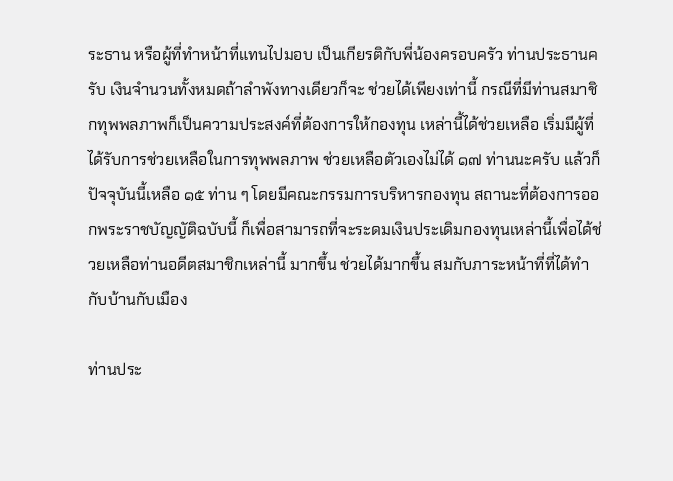ระธาน หรือผู้ที่ทำหน้าที่แทนไปมอบ เป็นเกียรติกับพี่น้องครอบครัว ท่านประธานครับ เงินจำนวนทั้งหมดถ้าลำพังทางเดียวก็จะ ช่วยได้เพียงเท่านี้ กรณีที่มีท่านสมาชิกทุพพลภาพก็เป็นความประสงค์ที่ต้องการให้กองทุน เหล่านี้ได้ช่วยเหลือ เริ่มมีผู้ที่ได้รับการช่วยเหลือในการทุพพลภาพ ช่วยเหลือตัวเองไม่ได้ ๑๗ ท่านนะครับ แล้วก็ปัจจุบันนี้เหลือ ๑๕ ท่าน ๆ โดยมีคณะกรรมการบริหารกองทุน สถานะที่ต้องการออกพระราชบัญญัติฉบับนี้ ก็เพื่อสามารถที่จะระดมเงินประเดิมกองทุนเหล่านี้เพื่อได้ช่วยเหลือท่านอดีตสมาชิกเหล่านี้ มากขึ้น ช่วยได้มากขึ้น สมกับภาระหน้าที่ที่ได้ทำกับบ้านกับเมือง

ท่านประ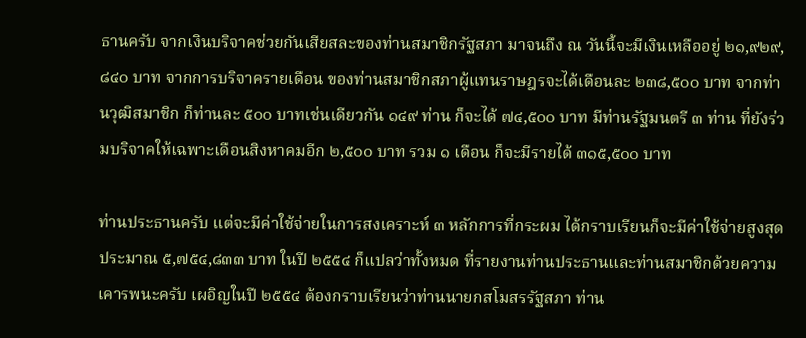ธานครับ จากเงินบริจาคช่วยกันเสียสละของท่านสมาชิกรัฐสภา มาจนถึง ณ วันนี้จะมีเงินเหลืออยู่ ๒๑,๙๒๙,๘๔๐ บาท จากการบริจาครายเดือน ของท่านสมาชิกสภาผู้แทนราษฎรจะได้เดือนละ ๒๓๘,๕๐๐ บาท จากท่านวุฒิสมาชิก ก็ท่านละ ๕๐๐ บาทเช่นเดียวกัน ๑๔๙ ท่าน ก็จะได้ ๗๔,๕๐๐ บาท มีท่านรัฐมนตรี ๓ ท่าน ที่ยังร่วมบริจาคให้เฉพาะเดือนสิงหาคมอีก ๒,๕๐๐ บาท รวม ๑ เดือน ก็จะมีรายได้ ๓๑๕,๕๐๐ บาท

ท่านประธานครับ แต่จะมีค่าใช้จ่ายในการสงเคราะห์ ๓ หลักการที่กระผม ได้กราบเรียนก็จะมีค่าใช้จ่ายสูงสุดประมาณ ๕,๗๕๔,๘๓๓ บาท ในปี ๒๕๕๔ ก็แปลว่าทั้งหมด ที่รายงานท่านประธานและท่านสมาชิกด้วยความเคารพนะครับ เผอิญในปี ๒๕๕๔ ต้องกราบเรียนว่าท่านนายกสโมสรรัฐสภา ท่าน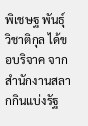พิเชษฐ พันธุ์วิชาติกุล ได้ขอบริจาค จากสำนักงานสลากกินแบ่งรัฐ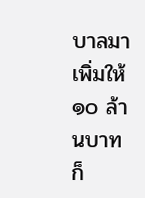บาลมาเพิ่มให้ ๑๐ ล้านบาท ก็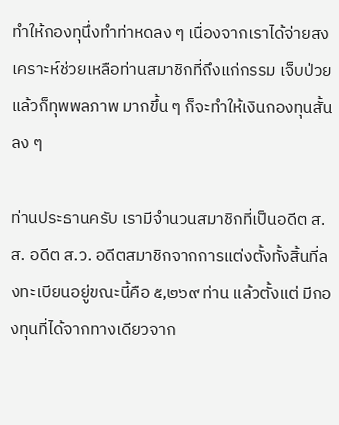ทำให้กองทุนึ่งทำท่าหดลง ๆ เนื่องจากเราได้จ่ายสงเคราะห์ช่วยเหลือท่านสมาชิกที่ถึงแก่กรรม เจ็บป่วย แล้วก็ทุพพลภาพ มากขึ้น ๆ ก็จะทำให้เงินกองทุนสั้นลง ๆ

ท่านประธานครับ เรามีจำนวนสมาชิกที่เป็นอดีต ส.ส. อดีต ส.ว. อดีตสมาชิกจากการแต่งตั้งทั้งสิ้นที่ลงทะเบียนอยู่ขณะนี้คือ ๕,๒๖๙ ท่าน แล้วตั้งแต่ มีกองทุนที่ได้จากทางเดียวจาก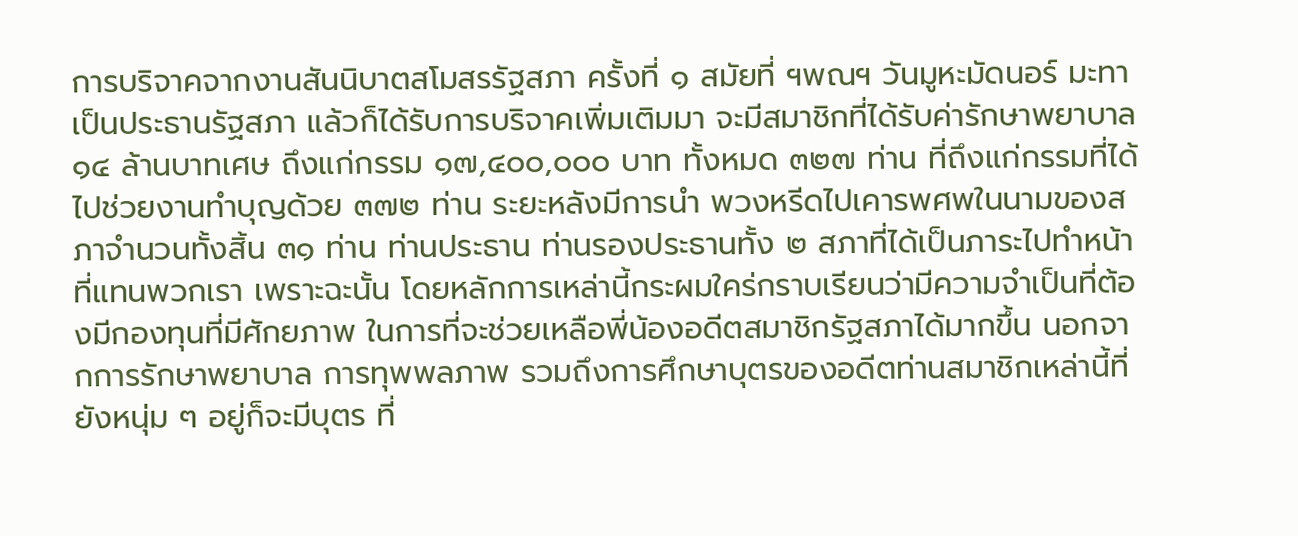การบริจาคจากงานสันนิบาตสโมสรรัฐสภา ครั้งที่ ๑ สมัยที่ ฯพณฯ วันมูหะมัดนอร์ มะทา เป็นประธานรัฐสภา แล้วก็ได้รับการบริจาคเพิ่มเติมมา จะมีสมาชิกที่ได้รับค่ารักษาพยาบาล ๑๔ ล้านบาทเศษ ถึงแก่กรรม ๑๗,๔๐๐,๐๐๐ บาท ทั้งหมด ๓๒๗ ท่าน ที่ถึงแก่กรรมที่ได้ไปช่วยงานทำบุญด้วย ๓๗๒ ท่าน ระยะหลังมีการนำ พวงหรีดไปเคารพศพในนามของสภาจำนวนทั้งสิ้น ๓๑ ท่าน ท่านประธาน ท่านรองประธานทั้ง ๒ สภาที่ได้เป็นภาระไปทำหน้าที่แทนพวกเรา เพราะฉะนั้น โดยหลักการเหล่านี้กระผมใคร่กราบเรียนว่ามีความจำเป็นที่ต้องมีกองทุนที่มีศักยภาพ ในการที่จะช่วยเหลือพี่น้องอดีตสมาชิกรัฐสภาได้มากขึ้น นอกจากการรักษาพยาบาล การทุพพลภาพ รวมถึงการศึกษาบุตรของอดีตท่านสมาชิกเหล่านี้ที่ยังหนุ่ม ๆ อยู่ก็จะมีบุตร ที่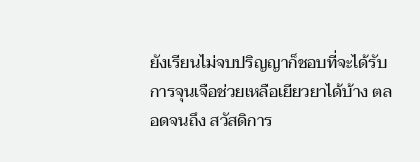ยังเรียนไม่จบปริญญาก็ชอบที่จะได้รับการจุนเจือช่วยเหลือเยียวยาได้บ้าง ตลอดจนถึง สวัสดิการ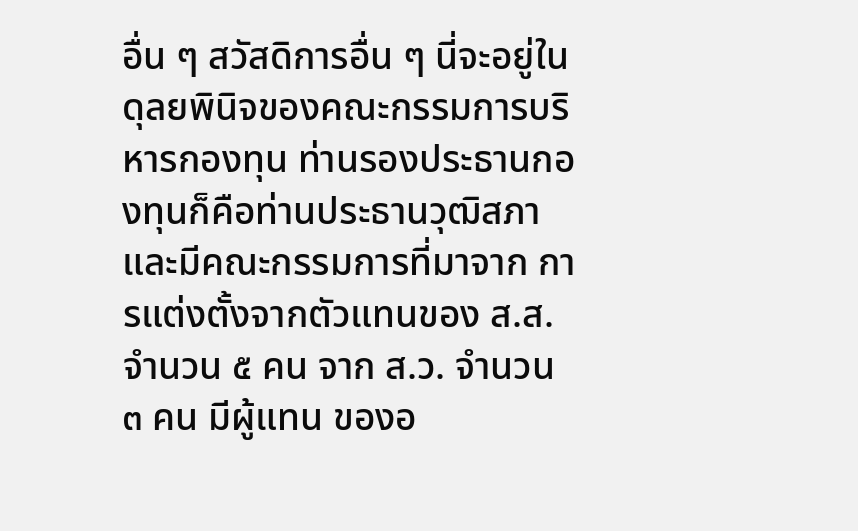อื่น ๆ สวัสดิการอื่น ๆ นี่จะอยู่ในดุลยพินิจของคณะกรรมการบริหารกองทุน ท่านรองประธานกองทุนก็คือท่านประธานวุฒิสภา และมีคณะกรรมการที่มาจาก การแต่งตั้งจากตัวแทนของ ส.ส. จำนวน ๕ คน จาก ส.ว. จำนวน ๓ คน มีผู้แทน ของอ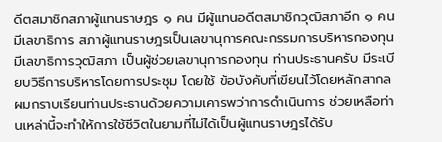ดีตสมาชิกสภาผู้แทนราษฎร ๑ คน มีผู้แทนอดีตสมาชิกวุฒิสภาอีก ๑ คน มีเลขาธิการ สภาผู้แทนราษฎรเป็นเลขานุการคณะกรรมการบริหารกองทุน มีเลขาธิการวุฒิสภา เป็นผู้ช่วยเลขานุการกองทุน ท่านประธานครับ มีระเบียบวิธีการบริหารโดยการประชุม โดยใช้ ข้อบังคับที่เขียนไว้โดยหลักสากล ผมกราบเรียนท่านประธานด้วยความเคารพว่าการดำเนินการ ช่วยเหลือท่านเหล่านี้จะทำให้การใช้ชีวิตในยามที่ไม่ได้เป็นผู้แทนราษฎรได้รับ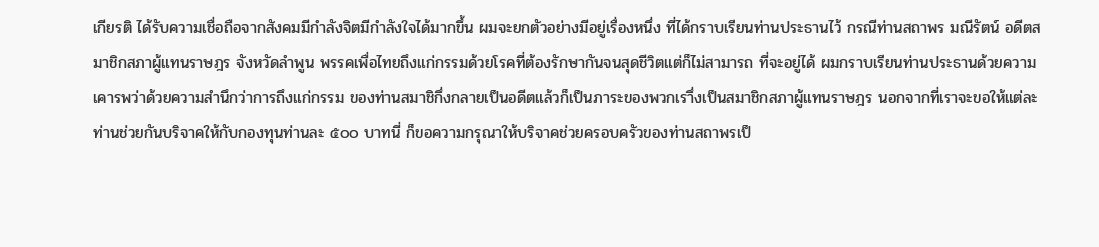เกียรติ ได้รับความเชื่อถือจากสังคมมีกำลังจิตมีกำลังใจได้มากขึ้น ผมจะยกตัวอย่างมีอยู่เรื่องหนึ่ง ที่ได้กราบเรียนท่านประธานไว้ กรณีท่านสถาพร มณีรัตน์ อดีตสมาชิกสภาผู้แทนราษฎร จังหวัดลำพูน พรรคเพื่อไทยถึงแก่กรรมด้วยโรคที่ต้องรักษากันจนสุดชีวิตแต่ก็ไม่สามารถ ที่จะอยู่ได้ ผมกราบเรียนท่านประธานด้วยความเคารพว่าด้วยความสำนึกว่าการถึงแก่กรรม ของท่านสมาชิกึ่งกลายเป็นอดีตแล้วก็เป็นภาระของพวกเราึ่งเป็นสมาชิกสภาผู้แทนราษฎร นอกจากที่เราจะขอให้แต่ละท่านช่วยกันบริจาคให้กับกองทุนท่านละ ๕๐๐ บาทนี่ ก็ขอความกรุณาให้บริจาคช่วยครอบครัวของท่านสถาพรเป็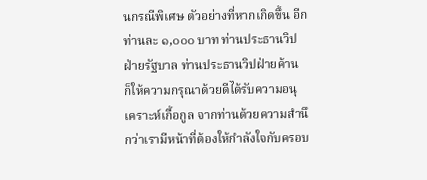นกรณีพิเศษ ตัวอย่างที่หากเกิดขึ้น อีกท่านละ ๑,๐๐๐ บาท ท่านประธานวิป ฝ่ายรัฐบาล ท่านประธานวิปฝ่ายค้าน ก็ให้ความกรุณาด้วยดีได้รับความอนุเคราะห์เกื้อกูล จากท่านด้วยความสำนึกว่าเรามีหน้าที่ต้องให้กำลังใจกับครอบ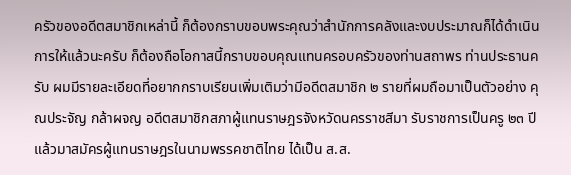ครัวของอดีตสมาชิกเหล่านี้ ก็ต้องกราบขอบพระคุณว่าสำนักการคลังและงบประมาณก็ได้ดำเนินการให้แล้วนะครับ ก็ต้องถือโอกาสนี้กราบขอบคุณแทนครอบครัวของท่านสถาพร ท่านประธานครับ ผมมีรายละเอียดที่อยากกราบเรียนเพิ่มเติมว่ามีอดีตสมาชิก ๒ รายที่ผมถือมาเป็นตัวอย่าง คุณประจัญ กล้าผจญ อดีตสมาชิกสภาผู้แทนราษฎรจังหวัดนครราชสีมา รับราชการเป็นครู ๒๓ ปี แล้วมาสมัครผู้แทนราษฎรในนามพรรคชาติไทย ได้เป็น ส.ส.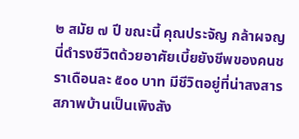๒ สมัย ๗ ปี ขณะนี้ คุณประจัญ กล้าผจญ นี่ดำรงชีวิตด้วยอาศัยเบี้ยยังชีพของคนชราเดือนละ ๕๐๐ บาท มีชีวิตอยู่ที่น่าสงสารสภาพบ้านเป็นเพิงสัง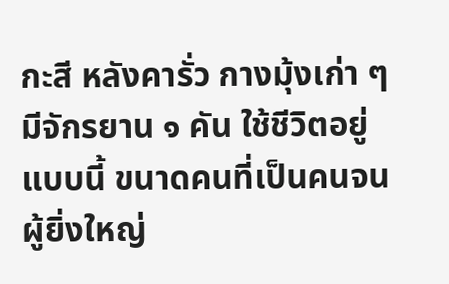กะสี หลังคารั่ว กางมุ้งเก่า ๆ มีจักรยาน ๑ คัน ใช้ชีวิตอยู่แบบนี้ ขนาดคนที่เป็นคนจนผู้ยิ่งใหญ่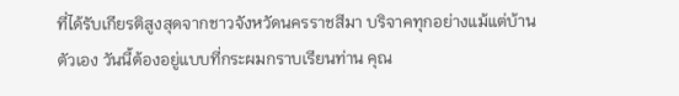ที่ได้รับเกียรติสูงสุดจากชาวจังหวัดนครราชสีมา บริจาคทุกอย่างแม้แต่บ้านตัวเอง วันนี้ต้องอยู่แบบที่กระผมกราบเรียนท่าน คุณ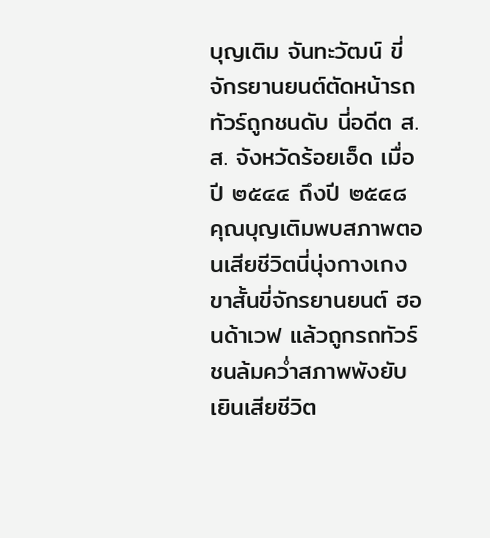บุญเติม จันทะวัฒน์ ขี่จักรยานยนต์ตัดหน้ารถทัวร์ถูกชนดับ นี่อดีต ส.ส. จังหวัดร้อยเอ็ด เมื่อปี ๒๕๔๔ ถึงปี ๒๕๔๘ คุณบุญเติมพบสภาพตอนเสียชีวิตนี่นุ่งกางเกงขาสั้นขี่จักรยานยนต์ ฮอนด้าเวฟ แล้วถูกรถทัวร์ชนล้มคว่ำสภาพพังยับเยินเสียชีวิต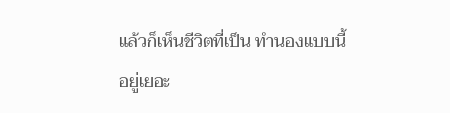แล้วก็เห็นชีวิตที่เป็น ทำนองแบบนี้อยู่เยอะ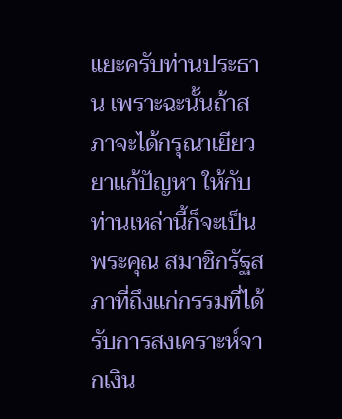แยะครับท่านประธาน เพราะฉะนั้นถ้าสภาจะได้กรุณาเยียวยาแก้ปัญหา ให้กับท่านเหล่านี้ก็จะเป็นพระคุณ สมาชิกรัฐสภาที่ถึงแก่กรรมที่ได้รับการสงเคราะห์จากเงิน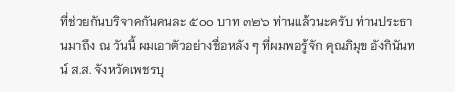ที่ช่วยกันบริจาคกันคนละ ๕๐๐ บาท ๓๒๖ ท่านแล้วนะครับ ท่านประธานมาถึง ณ วันนี้ ผมเอาตัวอย่างชื่อหลัง ๆ ที่ผมพอรู้จัก คุณภิมุข อังกินันทน์ ส.ส. จังหวัดเพชรบุ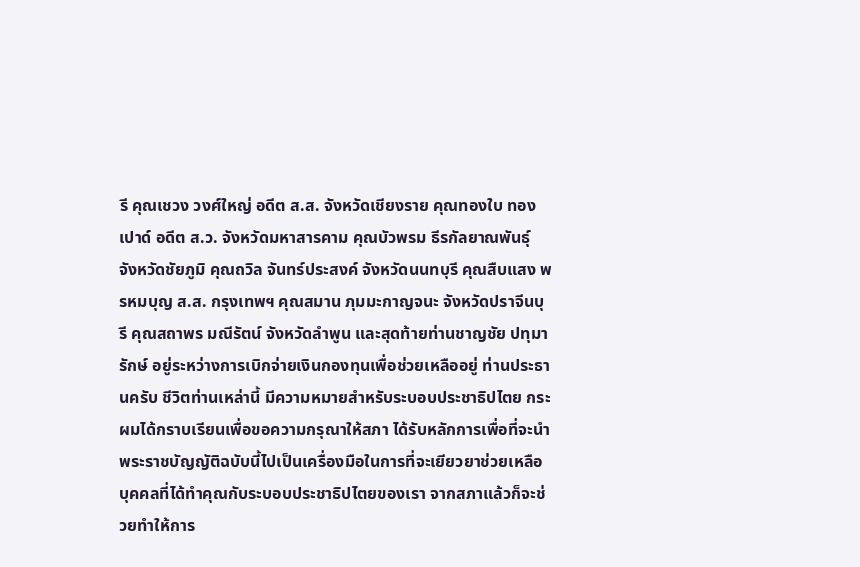รี คุณเชวง วงศ์ใหญ่ อดีต ส.ส. จังหวัดเชียงราย คุณทองใบ ทองเปาด์ อดีต ส.ว. จังหวัดมหาสารคาม คุณบัวพรม ธีรกัลยาณพันธุ์ จังหวัดชัยภูมิ คุณถวิล จันทร์ประสงค์ จังหวัดนนทบุรี คุณสืบแสง พรหมบุญ ส.ส. กรุงเทพฯ คุณสมาน ภุมมะกาญจนะ จังหวัดปราจีนบุรี คุณสถาพร มณีรัตน์ จังหวัดลำพูน และสุดท้ายท่านชาญชัย ปทุมารักษ์ อยู่ระหว่างการเบิกจ่ายเงินกองทุนเพื่อช่วยเหลืออยู่ ท่านประธานครับ ชีวิตท่านเหล่านี้ มีความหมายสำหรับระบอบประชาธิปไตย กระผมได้กราบเรียนเพื่อขอความกรุณาให้สภา ได้รับหลักการเพื่อที่จะนำพระราชบัญญัติฉบับนี้ไปเป็นเครื่องมือในการที่จะเยียวยาช่วยเหลือ บุคคลที่ได้ทำคุณกับระบอบประชาธิปไตยของเรา จากสภาแล้วก็จะช่วยทำให้การ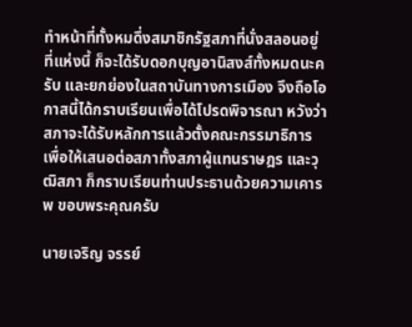ทำหน้าที่ทั้งหมดึ่งสมาชิกรัฐสภาที่นั่งสลอนอยู่ที่แห่งนี้ ก็จะได้รับดอกบุญอานิสงส์ทั้งหมดนะครับ และยกย่องในสถาบันทางการเมือง จึงถือโอกาสนี้ได้กราบเรียนเพื่อได้โปรดพิจารณา หวังว่า สภาจะได้รับหลักการแล้วตั้งคณะกรรมาธิการเพื่อให้เสนอต่อสภาทั้งสภาผู้แทนราษฎร และวุฒิสภา ก็กราบเรียนท่านประธานด้วยความเคารพ ขอบพระคุณครับ

นายเจริญ จรรย์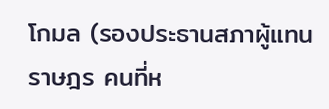โกมล (รองประธานสภาผู้แทนราษฎร คนที่ห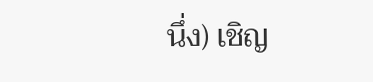นึ่ง) เชิญ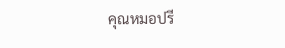คุณหมอปรี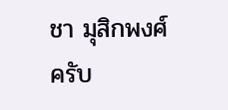ชา มุสิกพงศ์ ครับ